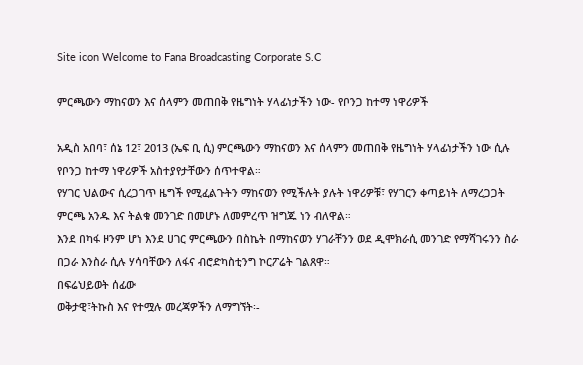Site icon Welcome to Fana Broadcasting Corporate S.C

ምርጫውን ማከናወን እና ሰላምን መጠበቅ የዜግነት ሃላፊነታችን ነው- የቦንጋ ከተማ ነዋሪዎች

አዲስ አበባ፣ ሰኔ 12፣ 2013 (ኤፍ ቢ ሲ) ምርጫውን ማከናወን እና ሰላምን መጠበቅ የዜግነት ሃላፊነታችን ነው ሲሉ የቦንጋ ከተማ ነዋሪዎች አስተያየታቸውን ሰጥተዋል።
የሃገር ህልውና ሲረጋገጥ ዜግች የሚፈልጉትን ማከናወን የሚችሉት ያሉት ነዋሪዎቹ፣ የሃገርን ቀጣይነት ለማረጋጋት ምርጫ አንዱ እና ትልቁ መንገድ በመሆኑ ለመምረጥ ዝግጁ ነን ብለዋል።
እንደ በካፋ ዞንም ሆነ እንደ ሀገር ምርጫውን በስኬት በማከናወን ሃገራቸንን ወደ ዲሞክራሲ መንገድ የማሻገሩንን ስራ በጋራ እንስራ ሲሉ ሃሳባቸውን ለፋና ብሮድካስቲንግ ኮርፖሬት ገልጸዋ።
በፍሬህይወት ሰፊው
ወቅታዊ፣ትኩስ እና የተሟሉ መረጃዎችን ለማግኘት፡-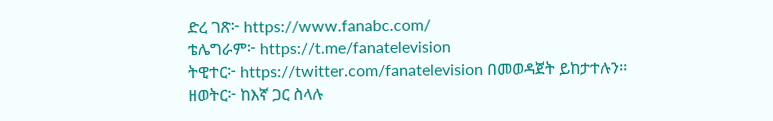ድረ ገጽ፦ https://www.fanabc.com/
ቴሌግራም፦ https://t.me/fanatelevision
ትዊተር፦ https://twitter.com/fanatelevision በመወዳጀት ይከታተሉን፡፡
ዘወትር፦ ከእኛ ጋር ስላሉ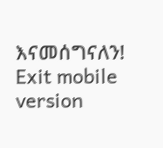እናመሰግናለን!
Exit mobile version